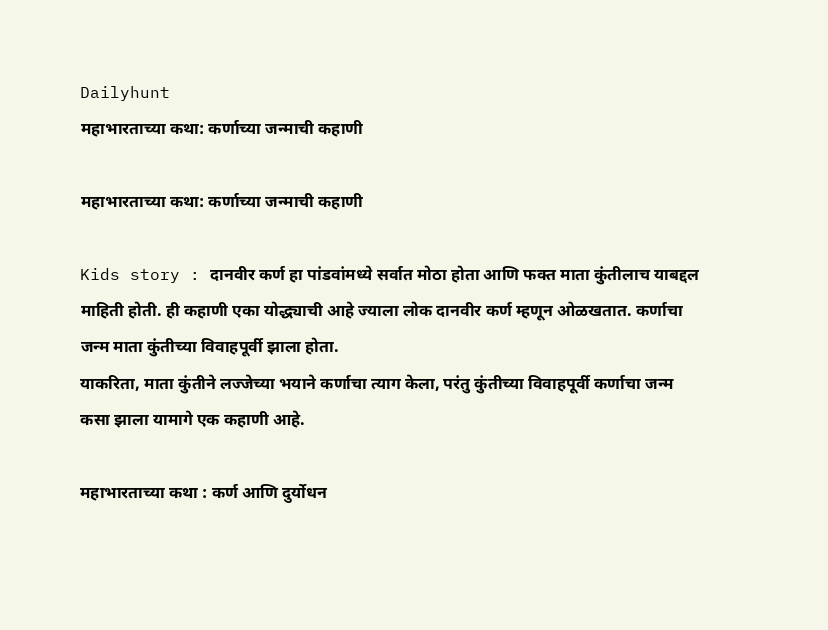Dailyhunt
महाभारताच्या कथा: कर्णाच्या जन्माची कहाणी

महाभारताच्या कथा: कर्णाच्या जन्माची कहाणी

Kids story : दानवीर कर्ण हा पांडवांमध्ये सर्वात मोठा होता आणि फक्त माता कुंतीलाच याबद्दल माहिती होती. ही कहाणी एका योद्ध्याची आहे ज्याला लोक दानवीर कर्ण म्हणून ओळखतात. कर्णाचा जन्म माता कुंतीच्या विवाहपूर्वी झाला होता.
याकरिता, माता कुंतीने लज्जेच्या भयाने कर्णाचा त्याग केला, परंतु कुंतीच्या विवाहपूर्वी कर्णाचा जन्म कसा झाला यामागे एक कहाणी आहे.

महाभारताच्या कथा : कर्ण आणि दुर्योधन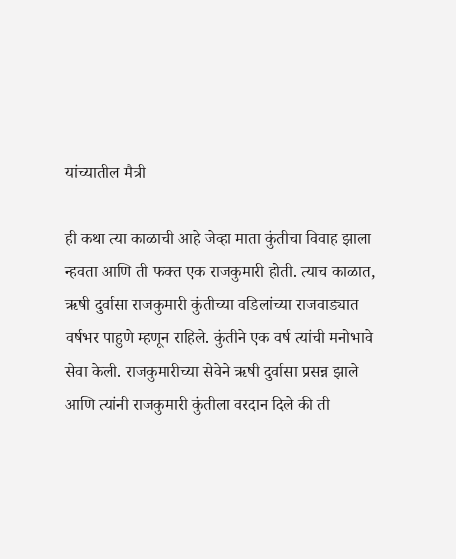यांच्यातील मैत्री

ही कथा त्या काळाची आहे जेव्हा माता कुंतीचा विवाह झाला न्हवता आणि ती फक्त एक राजकुमारी होती. त्याच काळात, ऋषी दुर्वासा राजकुमारी कुंतीच्या वडिलांच्या राजवाड्यात वर्षभर पाहुणे म्हणून राहिले. कुंतीने एक वर्ष त्यांची मनोभावे सेवा केली. राजकुमारीच्या सेवेने ऋषी दुर्वासा प्रसन्न झाले आणि त्यांनी राजकुमारी कुंतीला वरदान दिले की ती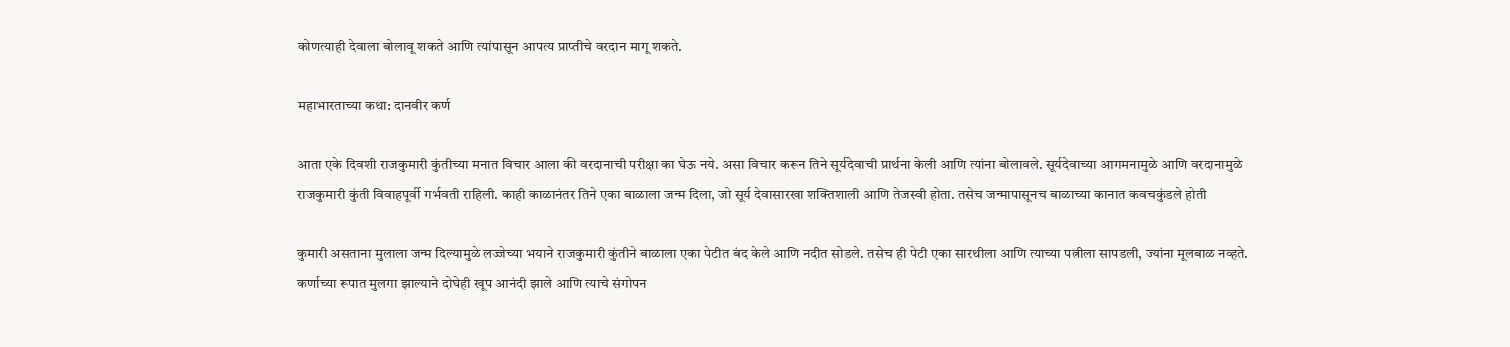कोणत्याही देवाला बोलावू शकते आणि त्यांपासून आपत्य प्राप्तीचे वरदान मागू शकते.

महाभारताच्या कथा: दानवीर कर्ण

आता एके दिवशी राजकुमारी कुंतीच्या मनात विचार आला की वरदानाची परीक्षा का घेऊ नये. असा विचार करून तिने सूर्यदेवाची प्रार्थना केली आणि त्यांना बोलावले. सूर्यदेवाच्या आगमनामुळे आणि वरदानामुळे राजकुमारी कुंती विवाहपूर्वी गर्भवती राहिली. काही काळानंतर तिने एका बाळाला जन्म दिला, जो सूर्य देवासारखा शक्तिशाली आणि तेजस्वी होता. तसेच जन्मापासूनच बाळाच्या कानात कवचकुंडले होती

कुमारी असताना मुलाला जन्म दिल्यामुळे लज्जेच्या भयाने राजकुमारी कुंतीने बाळाला एका पेटीत बंद केले आणि नदीत सोडले. तसेच ही पेटी एका सारथीला आणि त्याच्या पत्नीला सापडली, ज्यांना मूलबाळ नव्हते. कर्णाच्या रूपात मुलगा झाल्याने दोघेही खूप आनंदी झाले आणि त्याचे संगोपन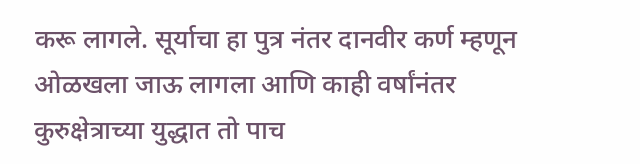करू लागले. सूर्याचा हा पुत्र नंतर दानवीर कर्ण म्हणून ओळखला जाऊ लागला आणि काही वर्षांनंतर कुरुक्षेत्राच्या युद्धात तो पाच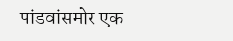पांडवांसमोर एक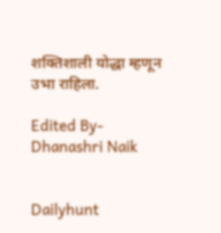शक्तिशाली योद्धा म्हणून उभा राहिला.

Edited By- Dhanashri Naik


Dailyhunt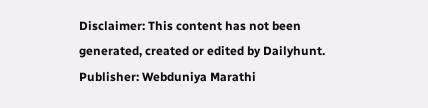Disclaimer: This content has not been generated, created or edited by Dailyhunt. Publisher: Webduniya Marathi